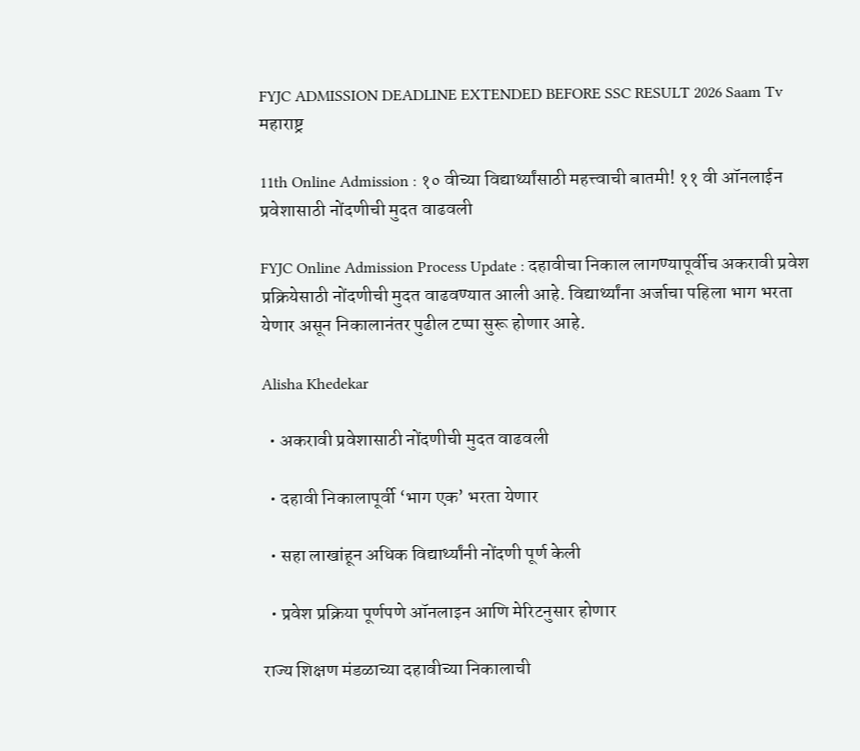FYJC ADMISSION DEADLINE EXTENDED BEFORE SSC RESULT 2026 Saam Tv
महाराष्ट्र

11th Online Admission : १० वीच्या विद्यार्थ्यांसाठी महत्त्वाची बातमी! ११ वी ऑनलाईन प्रवेशासाठी नोंदणीची मुदत वाढवली

FYJC Online Admission Process Update : दहावीचा निकाल लागण्यापूर्वीच अकरावी प्रवेश प्रक्रियेसाठी नोंदणीची मुदत वाढवण्यात आली आहे. विद्यार्थ्यांना अर्जाचा पहिला भाग भरता येणार असून निकालानंतर पुढील टप्पा सुरू होणार आहे.

Alisha Khedekar

  • अकरावी प्रवेशासाठी नोंदणीची मुदत वाढवली

  • दहावी निकालापूर्वी ‘भाग एक’ भरता येणार

  • सहा लाखांहून अधिक विद्यार्थ्यांनी नोंदणी पूर्ण केली

  • प्रवेश प्रक्रिया पूर्णपणे ऑनलाइन आणि मेरिटनुसार होणार

राज्य शिक्षण मंडळाच्या दहावीच्या निकालाची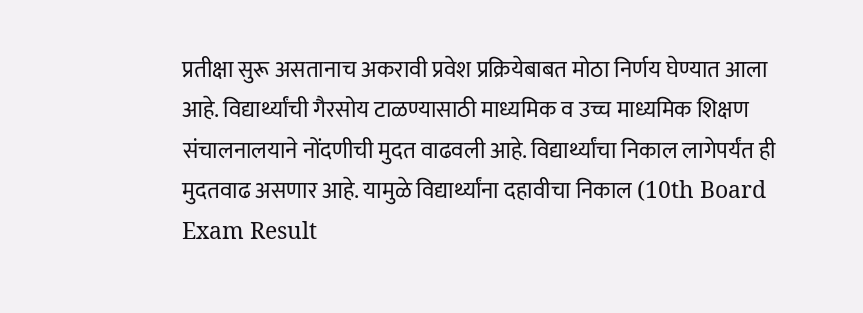प्रतीक्षा सुरू असतानाच अकरावी प्रवेश प्रक्रियेबाबत मोठा निर्णय घेण्यात आला आहे. विद्यार्थ्यांची गैरसोय टाळण्यासाठी माध्यमिक व उच्च माध्यमिक शिक्षण संचालनालयाने नोंदणीची मुदत वाढवली आहे. विद्यार्थ्यांचा निकाल लागेपर्यंत ही मुदतवाढ असणार आहे. यामुळे विद्यार्थ्यांना दहावीचा निकाल (10th Board Exam Result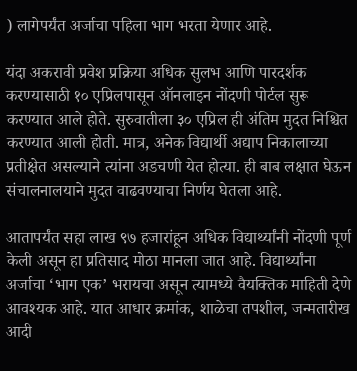) लागेपर्यंत अर्जाचा पहिला भाग भरता येणार आहे.

यंदा अकरावी प्रवेश प्रक्रिया अधिक सुलभ आणि पारदर्शक करण्यासाठी १० एप्रिलपासून ऑनलाइन नोंदणी पोर्टल सुरू करण्यात आले होते. सुरुवातीला ३० एप्रिल ही अंतिम मुदत निश्चित करण्यात आली होती. मात्र, अनेक विद्यार्थी अद्याप निकालाच्या प्रतीक्षेत असल्याने त्यांना अडचणी येत होत्या. ही बाब लक्षात घेऊन संचालनालयाने मुदत वाढवण्याचा निर्णय घेतला आहे.

आतापर्यंत सहा लाख ९७ हजारांहून अधिक विद्यार्थ्यांनी नोंदणी पूर्ण केली असून हा प्रतिसाद मोठा मानला जात आहे. विद्यार्थ्यांना अर्जाचा ‘भाग एक’ भरायचा असून त्यामध्ये वैयक्तिक माहिती देणे आवश्यक आहे. यात आधार क्रमांक, शाळेचा तपशील, जन्मतारीख आदी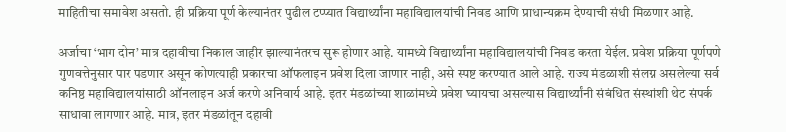माहितीचा समावेश असतो. ही प्रक्रिया पूर्ण केल्यानंतर पुढील टप्प्यात विद्यार्थ्यांना महाविद्यालयांची निवड आणि प्राधान्यक्रम देण्याची संधी मिळणार आहे.

अर्जाचा ‘भाग दोन’ मात्र दहावीचा निकाल जाहीर झाल्यानंतरच सुरू होणार आहे. यामध्ये विद्यार्थ्यांना महाविद्यालयांची निवड करता येईल. प्रवेश प्रक्रिया पूर्णपणे गुणवत्तेनुसार पार पडणार असून कोणत्याही प्रकारचा ऑफलाइन प्रवेश दिला जाणार नाही, असे स्पष्ट करण्यात आले आहे. राज्य मंडळाशी संलग्न असलेल्या सर्व कनिष्ठ महाविद्यालयांसाठी ऑनलाइन अर्ज करणे अनिवार्य आहे. इतर मंडळांच्या शाळांमध्ये प्रवेश घ्यायचा असल्यास विद्यार्थ्यांनी संबंधित संस्थांशी थेट संपर्क साधावा लागणार आहे. मात्र, इतर मंडळांतून दहावी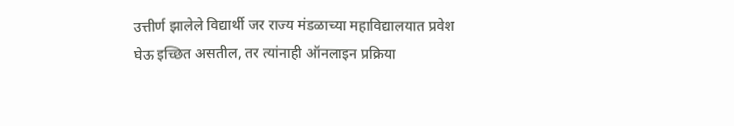उत्तीर्ण झालेले विद्यार्थी जर राज्य मंडळाच्या महाविद्यालयात प्रवेश घेऊ इच्छित असतील, तर त्यांनाही ऑनलाइन प्रक्रिया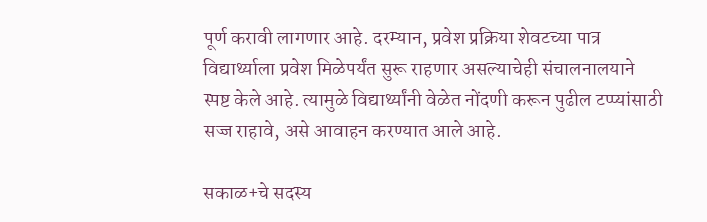पूर्ण करावी लागणार आहे. दरम्यान, प्रवेश प्रक्रिया शेवटच्या पात्र विद्यार्थ्याला प्रवेश मिळेपर्यंत सुरू राहणार असल्याचेही संचालनालयाने स्पष्ट केले आहे. त्यामुळे विद्यार्थ्यांनी वेळेत नोंदणी करून पुढील टप्प्यांसाठी सज्ज राहावे, असे आवाहन करण्यात आले आहे.

सकाळ+चे सदस्य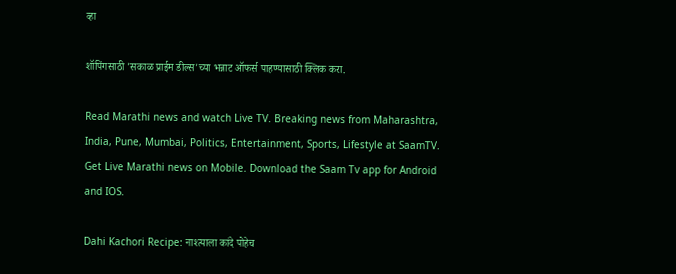व्हा

शॉपिंगसाठी 'सकाळ प्राईम डील्स'च्या भन्नाट ऑफर्स पाहण्यासाठी क्लिक करा.

Read Marathi news and watch Live TV. Breaking news from Maharashtra, India, Pune, Mumbai, Politics, Entertainment, Sports, Lifestyle at SaamTV. Get Live Marathi news on Mobile. Download the Saam Tv app for Android and IOS.

Dahi Kachori Recipe: नाश्त्याला कांदे पोहेच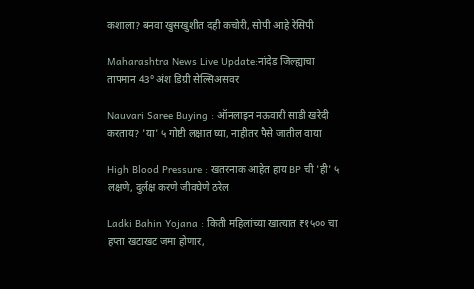कशाला? बनवा खुसखुशीत दही कचोरी, सोपी आहे रेसिपी

Maharashtra News Live Update:नांदेड जिल्ह्याचा तापमान 43° अंश डिग्री सेल्सिअसवर

Nauvari Saree Buying : ऑनलाइन नऊवारी साडी खरेदी करताय? 'या' ५ गोष्टी लक्षात घ्या, नाहीतर पैसे जातील वाया

High Blood Pressure : खतरनाक आहेत हाय BP ची 'ही' ५ लक्षणे, दुर्लक्ष करणे जीवघेणे ठरेल

Ladki Bahin Yojana : किती महिलांच्या खात्यात ₹१५०० चा हप्ता खटाखट जमा होणार,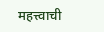महत्त्वाची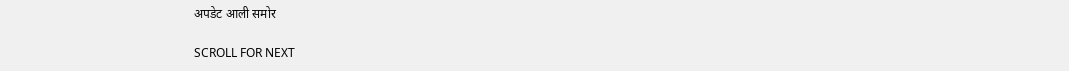अपडेट आली समोर

SCROLL FOR NEXT